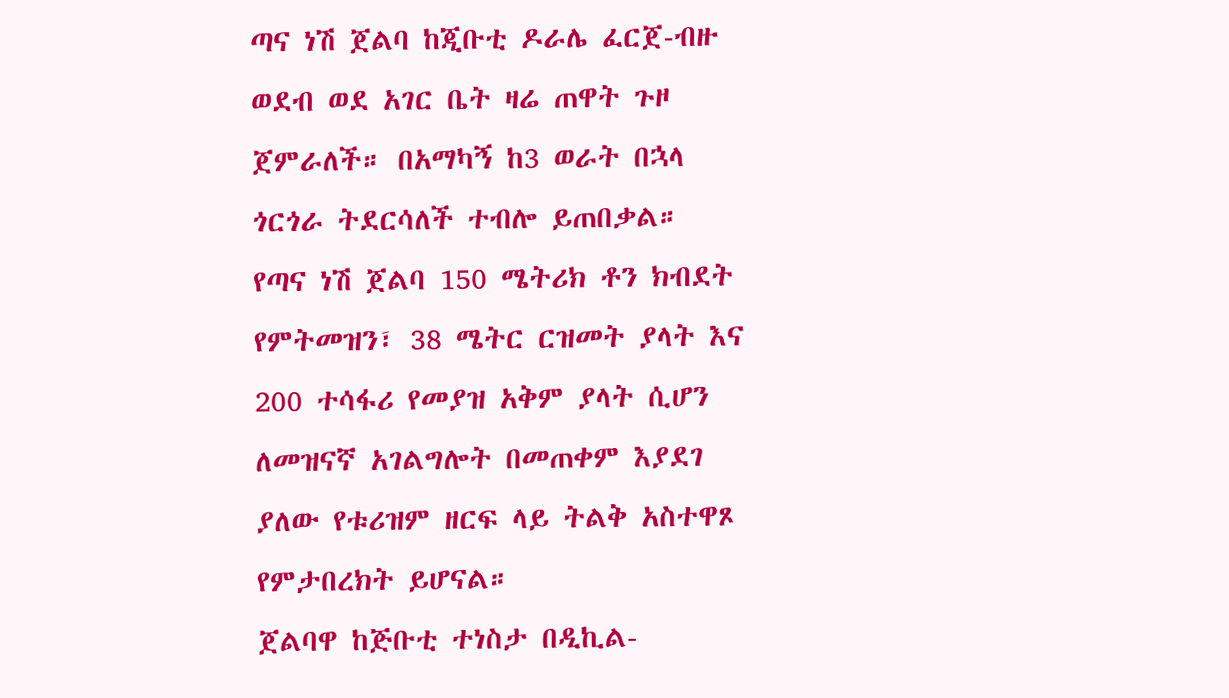ጣና ነሽ ጀልባ ከጂቡቲ ዶራሌ ፈርጀ-ብዙ ወደብ ወደ አገር ቤት ዛሬ ጠዋት ጉዞ ጀምራለች። በአማካኝ ከ3 ወራት በኋላ ጎርጎራ ትደርሳለች ተብሎ ይጠበቃል።
የጣና ነሽ ጀልባ 150 ሜትሪክ ቶን ክብደት የምትመዝን፣ 38 ሜትር ርዝመት ያላት እና 200 ተሳፋሪ የመያዝ አቅም ያላት ሲሆን ለመዝናኛ አገልግሎት በመጠቀም እያደገ ያለው የቱሪዝም ዘርፍ ላይ ትልቅ አስተዋጾ የምታበረክት ይሆናል።
ጀልባዋ ከጅቡቲ ተነስታ በዲኪል-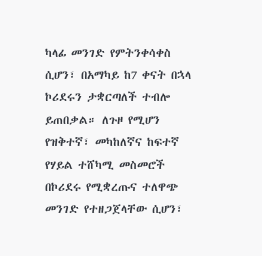ካላፊ መንገድ የምትንቀሳቀስ ሲሆን፣ በአማካይ ከ7 ቀናት በኋላ ኮሪደሩን ታቋርጣለች ተብሎ ይጠበቃል። ለጉዞ የሚሆን የዝቅተኛ፣ መካከለኛና ከፍተኛ የሃይል ተሸካሚ መስመሮች በኮሪደሩ የሚቋረጡና ተለዋጭ መንገድ የተዘጋጀላቸው ሲሆን፣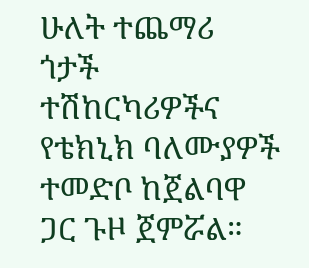ሁለት ተጨማሪ ጎታች ተሽከርካሪዎችና የቴክኒክ ባለሙያዎች ተመድቦ ከጀልባዋ ጋር ጉዞ ጀምሯል።